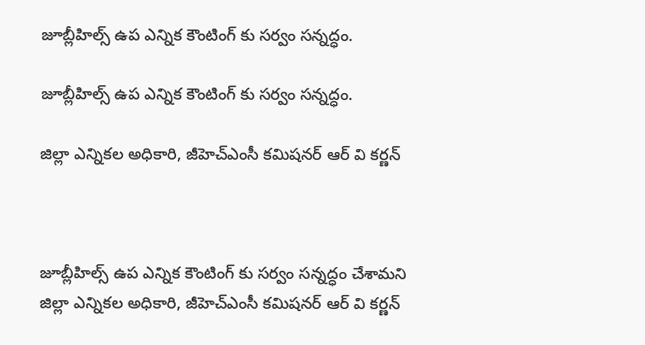జూబ్లీహిల్స్ ఉప ఎన్నిక కౌంటింగ్‌ కు సర్వం సన్నద్ధం.

జూబ్లీహిల్స్ ఉప ఎన్నిక కౌంటింగ్‌ కు సర్వం సన్నద్ధం.

జిల్లా ఎన్నికల అధికారి, జీహెచ్ఎంసీ కమిషనర్ ఆర్ వి కర్ణన్



జూబ్లీహిల్స్ ఉప ఎన్నిక కౌంటింగ్‌ కు సర్వం సన్నద్ధం చేశామని జిల్లా ఎన్నికల అధికారి, జీహెచ్ఎంసీ కమిషనర్ ఆర్ వి కర్ణన్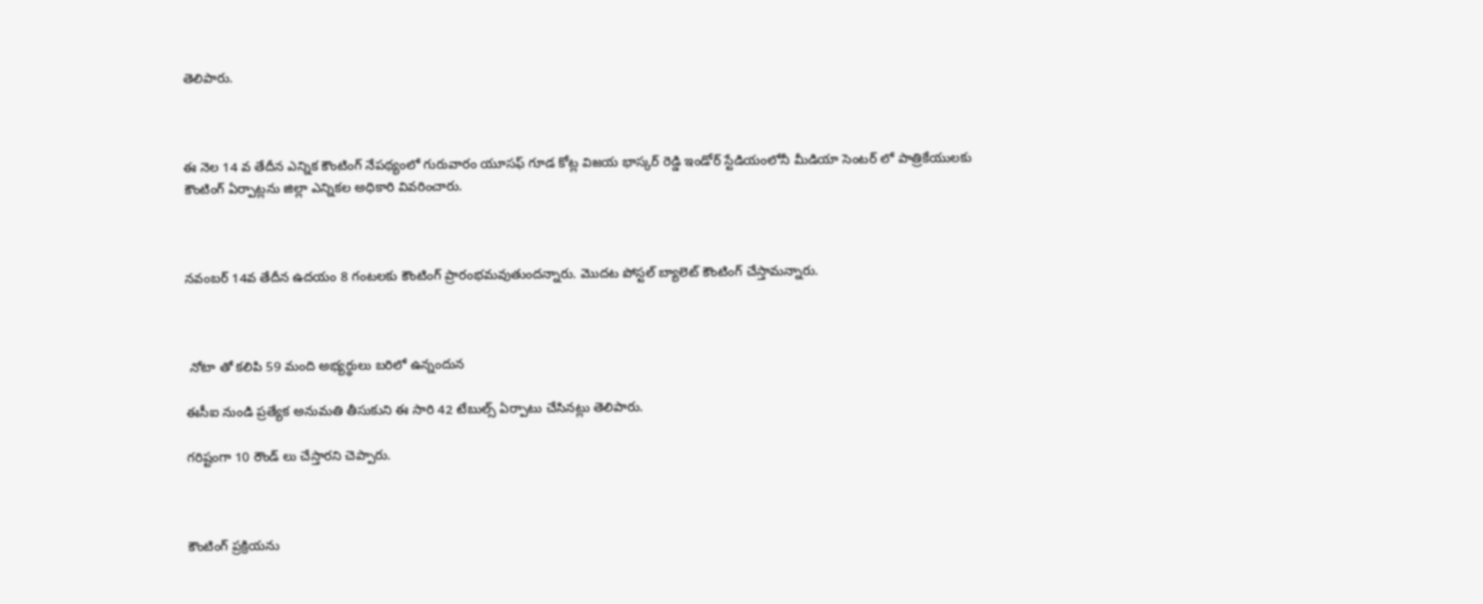తెలిపారు.



ఈ నెల 14 వ తేదీన ఎన్నిక కౌంటింగ్ నేపథ్యంలో గురువారం యూసఫ్ గూడ కోట్ల విజయ భాస్కర్ రెడ్డి ఇండోర్ స్టేడియంలోనీ మీడియా సెంటర్ లో పాత్రికేయులకు కౌంటింగ్ ఏర్పాట్లను జిల్లా ఎన్నికల అధికారి వివరించారు.



నవంబర్ 14వ తేదీన ఉదయం 8 గంటలకు కౌంటింగ్ ప్రారంభమవుతుందన్నారు. మొదట పోస్టల్ బ్యాలెట్ కౌంటింగ్ చేస్తామన్నారు.



 నోటా తో కలిపి 59 మంది అభ్యర్థులు బరిలో ఉన్నందున

ఈసీఐ నుండి ప్రత్యేక అనుమతి తీసుకుని ఈ సారి 42 టేబుల్స్ ఏర్పాటు చేసినట్లు తెలిపారు.

గరిష్టంగా 10 రౌండ్ లు చేస్తారని చెప్పారు.



కౌంటింగ్ ప్రక్రియను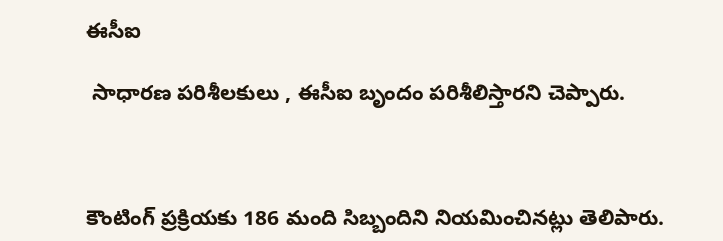ఈసీఐ

 సాధారణ పరిశీలకులు , ఈసీఐ బృందం పరిశీలిస్తారని చెప్పారు.



కౌంటింగ్ ప్రక్రియకు 186 మంది సిబ్బందిని నియమించినట్లు తెలిపారు.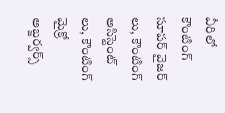వీరిలో కౌంటింగ్ సూపర్ వైజర్ లు, కౌంటింగ్ అసిస్టెంట్ లు, కౌంటింగ్ మైక్రో అబ్జర్వర్స్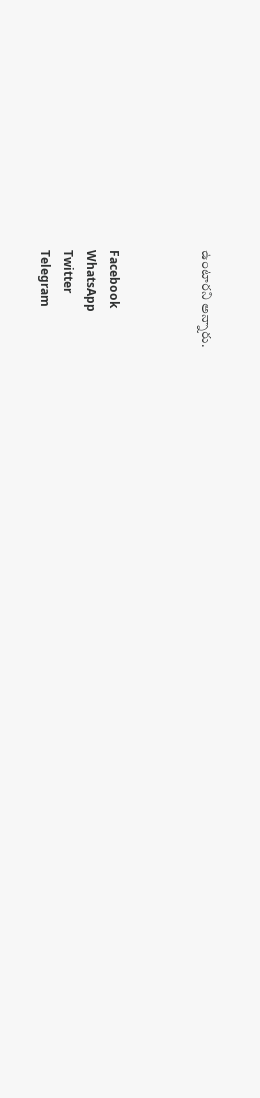ఉంటారని అన్నారు.



Facebook
WhatsApp
Twitter
Telegram